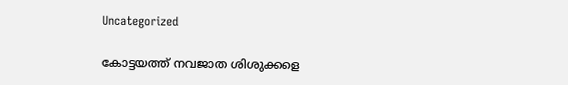Uncategorized

കോട്ടയത്ത് നവജാത ശിശുക്കളെ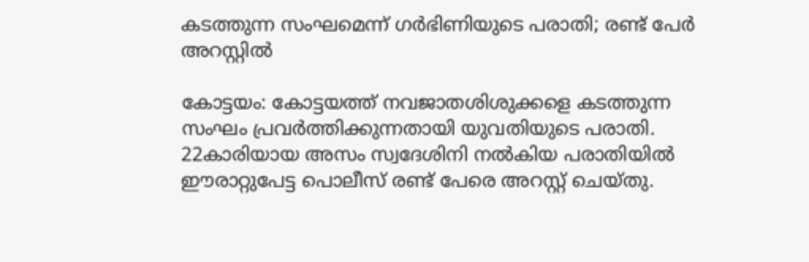കടത്തുന്ന സംഘമെന്ന് ഗർഭിണിയുടെ പരാതി; രണ്ട് പേര്‍ അറസ്റ്റില്‍

കോട്ടയം: കോട്ടയത്ത് നവജാതശിശുക്കളെ കടത്തുന്ന സംഘം പ്രവര്‍ത്തിക്കുന്നതായി യുവതിയുടെ പരാതി. 22കാരിയായ അസം സ്വദേശിനി നല്‍കിയ പരാതിയില്‍ ഈരാറ്റുപേട്ട പൊലീസ് രണ്ട് പേരെ അറസ്റ്റ് ചെയ്തു.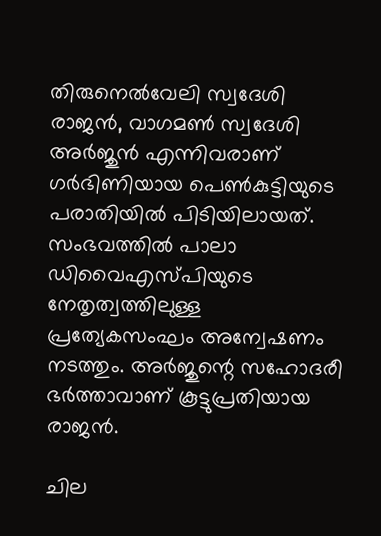തിരുനെല്‍വേലി സ്വദേശി രാജന്‍, വാഗമണ്‍ സ്വദേശി അര്‍ജുന്‍ എന്നിവരാണ് ഗര്‍ഭിണിയായ പെൺകുട്ടിയുടെ പരാതിയില്‍ പിടിയിലായത്. സംഭവത്തില്‍ പാലാ ഡിവൈഎസ്പിയുടെ നേതൃത്വത്തിലുള്ള പ്രത്യേകസംഘം അന്വേഷണം നടത്തും. അര്‍ജുന്റെ സഹോദരീ ഭര്‍ത്താവാണ് കൂട്ടുപ്രതിയായ രാജന്‍.

ചില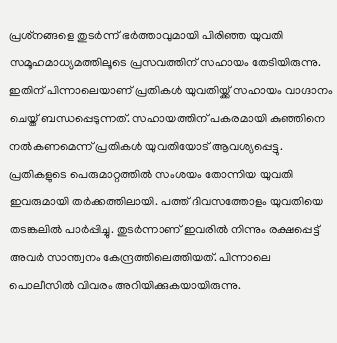പ്രശ്‌നങ്ങളെ തുടര്‍ന്ന് ഭര്‍ത്താവുമായി പിരിഞ്ഞ യുവതി സമൂഹമാധ്യമത്തിലൂടെ പ്രസവത്തിന് സഹായം തേടിയിരുന്നു. ഇതിന് പിന്നാലെയാണ് പ്രതികൾ യുവതിയ്ക്ക് സഹായം വാഗ്ദാനം ചെയ്ത് ബന്ധപ്പെടുന്നത്. സഹായത്തിന് പകരമായി കുഞ്ഞിനെ നല്‍കണമെന്ന് പ്രതികൾ യുവതിയോട് ആവശ്യപ്പെട്ടു. പ്രതികളുടെ പെരുമാറ്റത്തില്‍ സംശയം തോന്നിയ യുവതി ഇവരുമായി തര്‍ക്കത്തിലായി. പത്ത് ദിവസത്തോളം യുവതിയെ തടങ്കലിൽ പാർപ്പിച്ചു. തുടര്‍ന്നാണ് ഇവരില്‍ നിന്നും രക്ഷപ്പെട്ട് അവർ സാന്ത്വനം കേന്ദ്രത്തിലെത്തിയത്. പിന്നാലെ പൊലീസില്‍ വിവരം അറിയിക്കുകയായിരുന്നു.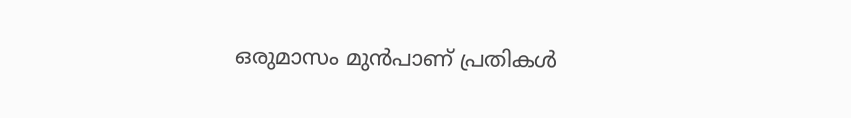ഒരുമാസം മുന്‍പാണ് പ്രതികള്‍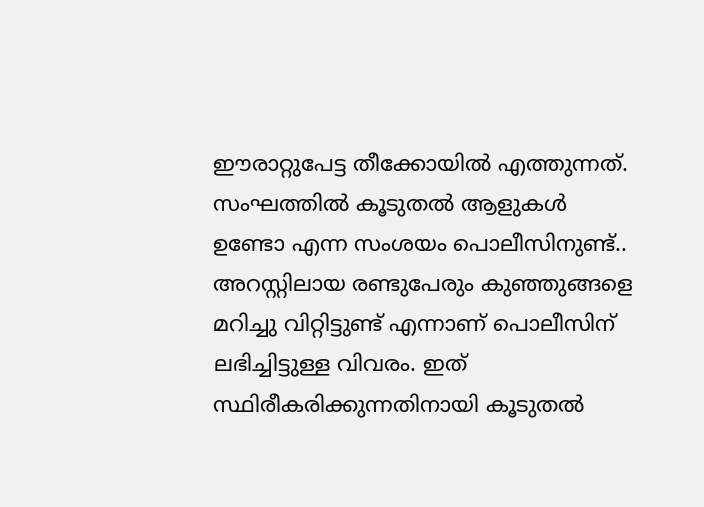ഈരാറ്റുപേട്ട തീക്കോയില്‍ എത്തുന്നത്. സംഘത്തില്‍ കൂടുതല്‍ ആളുകള്‍ ഉണ്ടോ എന്ന സംശയം പൊലീസിനുണ്ട്.. അറസ്റ്റിലായ രണ്ടുപേരും കുഞ്ഞുങ്ങളെ മറിച്ചു വിറ്റിട്ടുണ്ട് എന്നാണ് പൊലീസിന് ലഭിച്ചിട്ടുള്ള വിവരം. ഇത് സ്ഥിരീകരിക്കുന്നതിനായി കൂടുതല്‍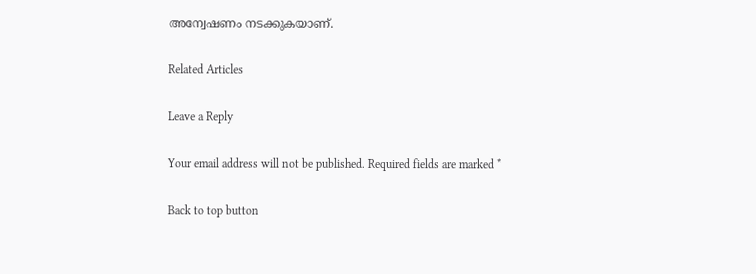അന്വേഷണം നടക്കുകയാണ്.

Related Articles

Leave a Reply

Your email address will not be published. Required fields are marked *

Back to top button